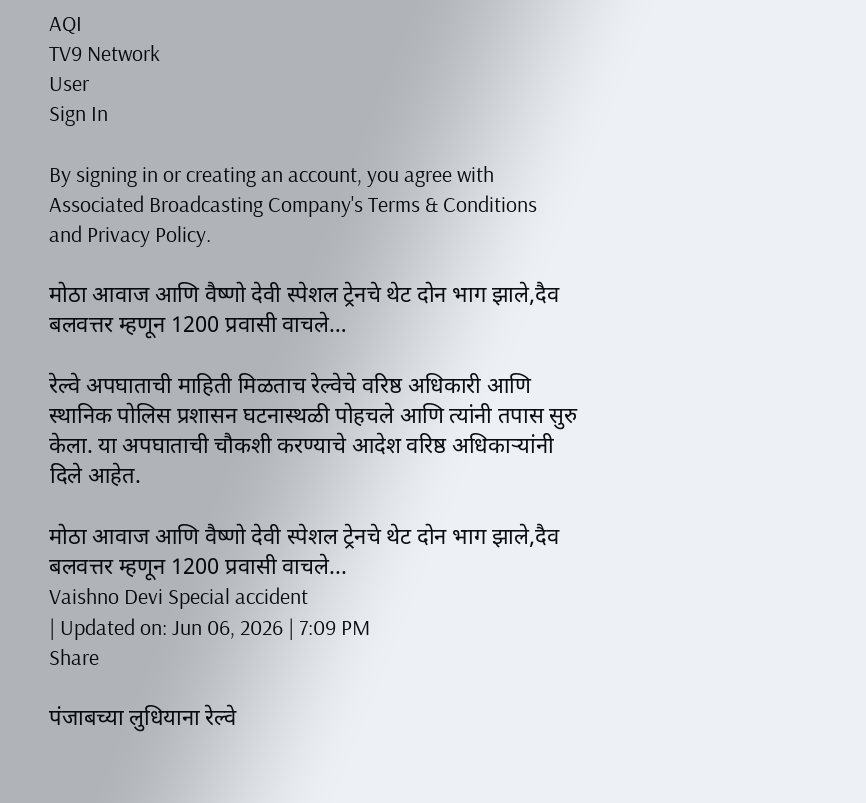AQI
TV9 Network
User
Sign In

By signing in or creating an account, you agree with Associated Broadcasting Company's Terms & Conditions and Privacy Policy.

मोठा आवाज आणि वैष्णो देवी स्पेशल ट्रेनचे थेट दोन भाग झाले,दैव बलवत्तर म्हणून 1200 प्रवासी वाचले…

रेल्वे अपघाताची माहिती मिळताच रेल्वेचे वरिष्ठ अधिकारी आणि स्थानिक पोलिस प्रशासन घटनास्थळी पोहचले आणि त्यांनी तपास सुरु केला. या अपघाताची चौकशी करण्याचे आदेश वरिष्ठ अधिकाऱ्यांनी दिले आहेत.

मोठा आवाज आणि वैष्णो देवी स्पेशल ट्रेनचे थेट दोन भाग झाले,दैव बलवत्तर म्हणून 1200 प्रवासी वाचले...
Vaishno Devi Special accident
| Updated on: Jun 06, 2026 | 7:09 PM
Share

पंजाबच्या लुधियाना रेल्वे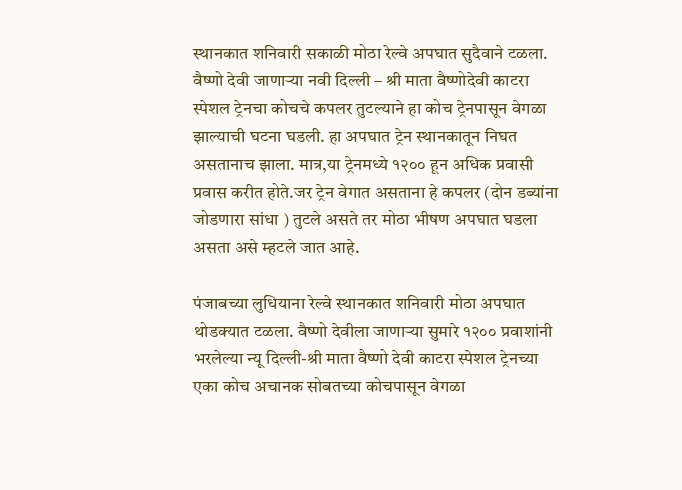स्थानकात शनिवारी सकाळी मोठा रेल्वे अपघात सुदैवाने टळला. वैष्णो देवी जाणाऱ्या नवी दिल्ली – श्री माता वैष्णोदेवी काटरा स्पेशल ट्रेनचा कोचचे कपलर तुटल्याने हा कोच ट्रेनपासून वेगळा झाल्याची घटना घडली. हा अपघात ट्रेन स्थानकातून निघत असतानाच झाला. मात्र,या ट्रेनमध्ये १२०० हून अधिक प्रवासी प्रवास करीत होते.जर ट्रेन वेगात असताना हे कपलर (दोन डब्यांना जोडणारा सांधा ) तुटले असते तर मोठा भीषण अपघात घडला असता असे म्हटले जात आहे.

पंजाबच्या लुधियाना रेल्वे स्थानकात शनिवारी मोठा अपघात थोडक्यात टळला. वैष्णो देवीला जाणाऱ्या सुमारे १२०० प्रवाशांनी भरलेल्या न्यू दिल्ली-श्री माता वैष्णो देवी काटरा स्पेशल ट्रेनच्या एका कोच अचानक सोबतच्या कोचपासून वेगळा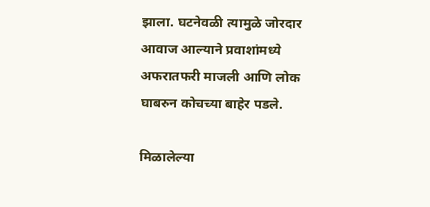झाला. घटनेवळी त्यामुळे जोरदार आवाज आल्याने प्रवाशांमध्ये अफरातफरी माजली आणि लोक घाबरुन कोचच्या बाहेर पडले.

मिळालेल्या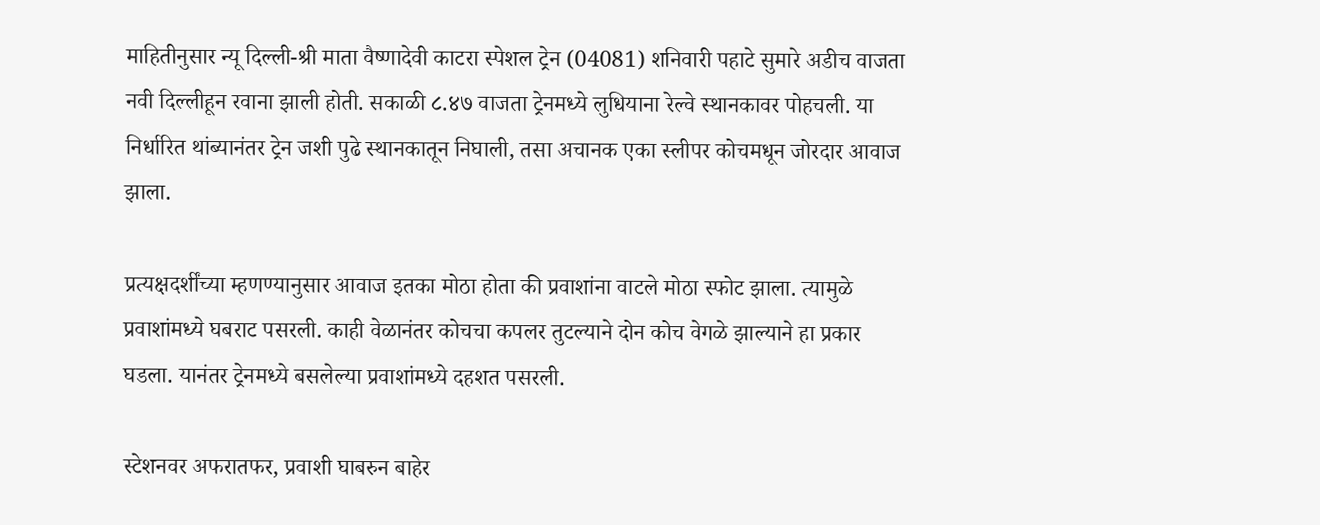माहितीनुसार न्यू दिल्ली-श्री माता वैष्णादेवी काटरा स्पेशल ट्रेन (04081) शनिवारी पहाटे सुमारे अडीच वाजता नवी दिल्लीहून रवाना झाली होती. सकाळी ८.४७ वाजता ट्रेनमध्ये लुधियाना रेल्वे स्थानकावर पोहचली. या निर्धारित थांब्यानंतर ट्रेन जशी पुढे स्थानकातून निघाली, तसा अचानक एका स्लीपर कोचमधून जोरदार आवाज झाला.

प्रत्यक्षदर्शींच्या म्हणण्यानुसार आवाज इतका मोठा होता की प्रवाशांना वाटले मोठा स्फोट झाला. त्यामुळे प्रवाशांमध्ये घबराट पसरली. काही वेळानंतर कोचचा कपलर तुटल्याने दोन कोच वेगळे झाल्याने हा प्रकार घडला. यानंतर ट्रेनमध्ये बसलेल्या प्रवाशांमध्ये दहशत पसरली.

स्टेशनवर अफरातफर, प्रवाशी घाबरुन बाहेर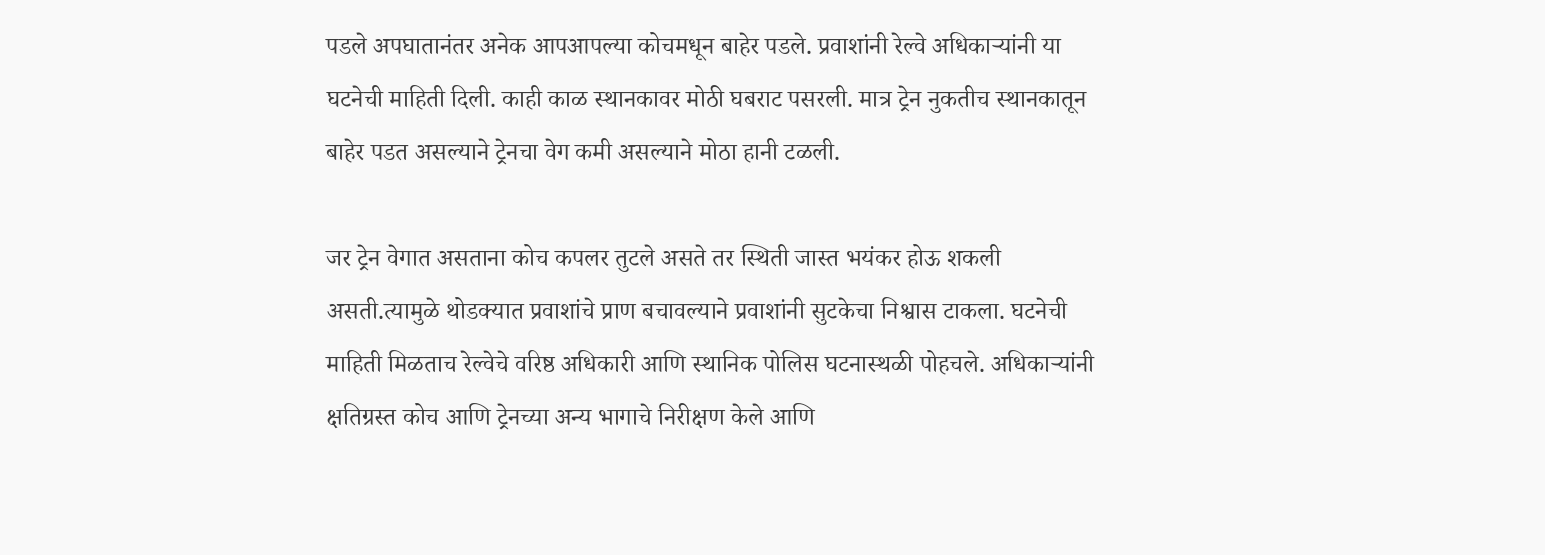पडले अपघातानंतर अनेक आपआपल्या कोचमधून बाहेर पडले. प्रवाशांनी रेल्वे अधिकाऱ्यांनी या घटनेची माहिती दिली. काही काळ स्थानकावर मोठी घबराट पसरली. मात्र ट्रेन नुकतीच स्थानकातून बाहेर पडत असल्याने ट्रेनचा वेग कमी असल्याने मोठा हानी टळली.

जर ट्रेन वेगात असताना कोच कपलर तुटले असते तर स्थिती जास्त भयंकर होऊ शकली असती.त्यामुळे थोडक्यात प्रवाशांचे प्राण बचावल्याने प्रवाशांनी सुटकेचा निश्वास टाकला. घटनेची माहिती मिळताच रेल्वेचे वरिष्ठ अधिकारी आणि स्थानिक पोलिस घटनास्थळी पोहचले. अधिकाऱ्यांनी क्षतिग्रस्त कोच आणि ट्रेनच्या अन्य भागाचे निरीक्षण केले आणि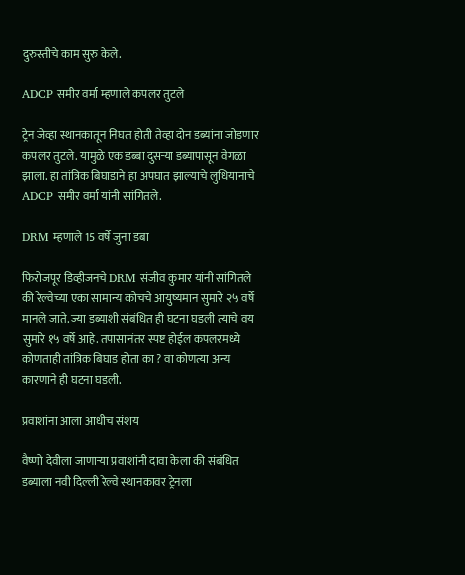दुरुस्तीचे काम सुरु केले.

ADCP समीर वर्मा म्हणाले कपलर तुटले

ट्रेन जेव्हा स्थानकातून निघत होती तेव्हा दोन डब्यांना जोडणार कपलर तुटले. यामुळे एक डब्बा दुसऱ्या डब्यापासून वेगळा झाला. हा तांत्रिक बिघाडाने हा अपघात झाल्याचे लुधियानाचे ADCP समीर वर्मा यांनी सांगितले.

DRM म्हणाले 15 वर्षे जुना डबा

फिरोजपूर डिव्हीजनचे DRM संजीव कुमार यांनी सांगितले की रेल्वेच्या एका सामान्य कोचचे आयुष्यमान सुमारे २५ वर्षे मानले जाते. ज्या डब्याशी संबंधित ही घटना घडली त्याचे वय सुमारे १५ वर्षे आहे. तपासानंतर स्पष्ट होईल कपलरमध्ये कोणताही तांत्रिक बिघाड होता का ? वा कोणत्या अन्य कारणाने ही घटना घडली.

प्रवाशांना आला आधीच संशय

वैष्णो देवीला जाणाऱ्या प्रवाशांनी दावा केला की संबंधित डब्याला नवी दिल्ली रेल्वे स्थानकावर ट्रेनला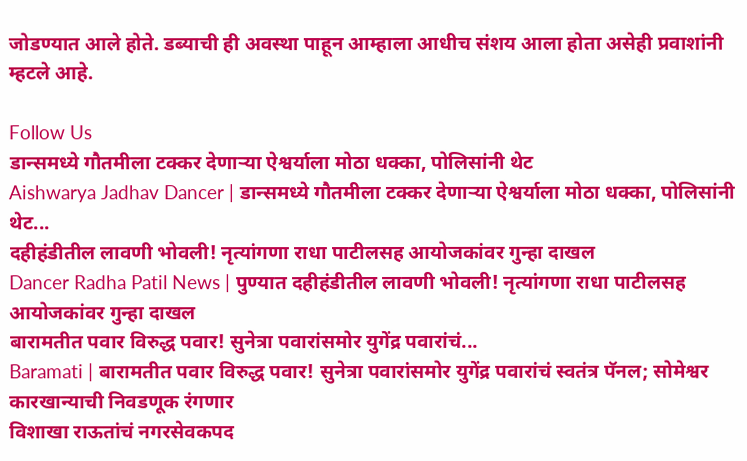जोडण्यात आले होते. डब्याची ही अवस्था पाहून आम्हाला आधीच संशय आला होता असेही प्रवाशांनी म्हटले आहे.

Follow Us
डान्समध्ये गौतमीला टक्कर देणाऱ्या ऐश्वर्याला मोठा धक्का, पोलिसांनी थेट
Aishwarya Jadhav Dancer | डान्समध्ये गौतमीला टक्कर देणाऱ्या ऐश्वर्याला मोठा धक्का, पोलिसांनी थेट...
दहीहंडीतील लावणी भोवली! नृत्यांगणा राधा पाटीलसह आयोजकांवर गुन्हा दाखल
Dancer Radha Patil News | पुण्यात दहीहंडीतील लावणी भोवली! नृत्यांगणा राधा पाटीलसह आयोजकांवर गुन्हा दाखल
बारामतीत पवार विरुद्ध पवार! सुनेत्रा पवारांसमोर युगेंद्र पवारांचं...
Baramati | बारामतीत पवार विरुद्ध पवार! सुनेत्रा पवारांसमोर युगेंद्र पवारांचं स्वतंत्र पॅनल; सोमेश्वर कारखान्याची निवडणूक रंगणार
विशाखा राऊतांचं नगरसेवकपद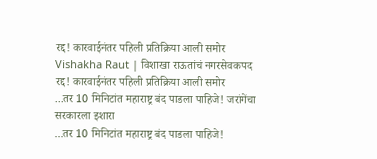रद्द! कारवाईनंतर पहिली प्रतिक्रिया आली समोर
Vishakha Raut | विशाखा राऊतांचं नगरसेवकपद रद्द! कारवाईनंतर पहिली प्रतिक्रिया आली समोर
...तर 10 मिनिटांत महाराष्ट्र बंद पाडला पाहिजे! जरांगेंचा सरकारला इशारा
...तर 10 मिनिटांत महाराष्ट्र बंद पाडला पाहिजे!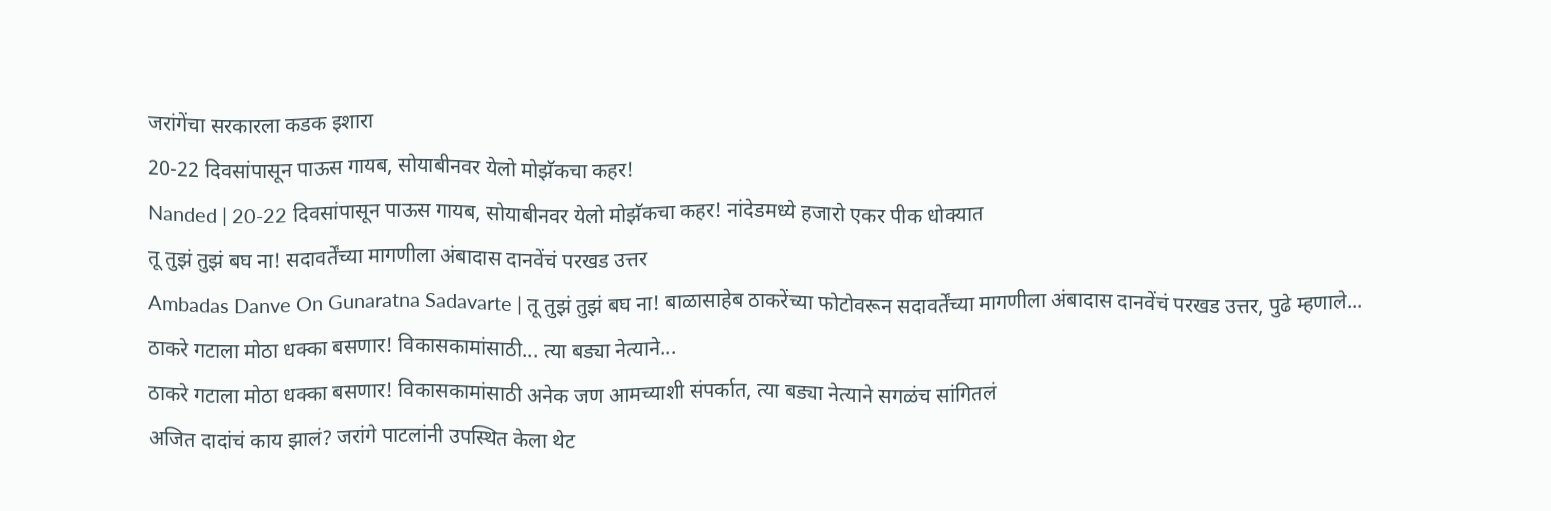जरांगेंचा सरकारला कडक इशारा
20-22 दिवसांपासून पाऊस गायब, सोयाबीनवर येलो मोझॅकचा कहर!
Nanded | 20-22 दिवसांपासून पाऊस गायब, सोयाबीनवर येलो मोझॅकचा कहर! नांदेडमध्ये हजारो एकर पीक धोक्यात
तू तुझं तुझं बघ ना! सदावर्तेंच्या मागणीला अंबादास दानवेंचं परखड उत्तर
Ambadas Danve On Gunaratna Sadavarte | तू तुझं तुझं बघ ना! बाळासाहेब ठाकरेंच्या फोटोवरून सदावर्तेंच्या मागणीला अंबादास दानवेंचं परखड उत्तर, पुढे म्हणाले...
ठाकरे गटाला मोठा धक्का बसणार! विकासकामांसाठी... त्या बड्या नेत्याने...
ठाकरे गटाला मोठा धक्का बसणार! विकासकामांसाठी अनेक जण आमच्याशी संपर्कात, त्या बड्या नेत्याने सगळंच सांगितलं
अजित दादांचं काय झालं? जरांगे पाटलांनी उपस्थित केला थेट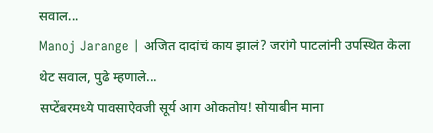सवाल...
Manoj Jarange | अजित दादांचं काय झालं? जरांगे पाटलांनी उपस्थित केला थेट सवाल, पुढे म्हणाले...
सप्टेंबरमध्ये पावसाऐवजी सूर्य आग ओकतोय! सोयाबीन माना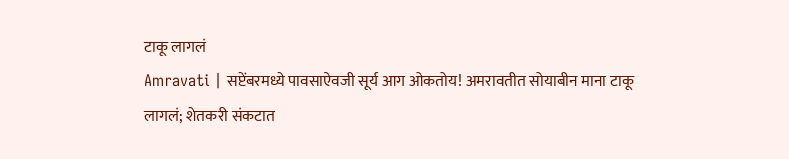टाकू लागलं
Amravati | सप्टेंबरमध्ये पावसाऐवजी सूर्य आग ओकतोय! अमरावतीत सोयाबीन माना टाकू लागलं; शेतकरी संकटात